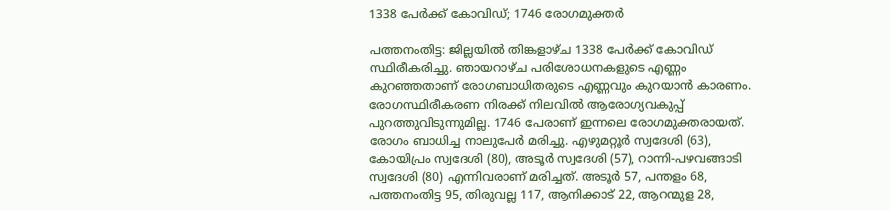1338 പേര്‍ക്ക് കോവിഡ്; 1746 രോഗമുക്തർ

പത്തനംതിട്ട: ജില്ലയില്‍ തിങ്കളാഴ്ച 1338 പേര്‍ക്ക് കോവിഡ് സ്ഥിരീകരിച്ചു. ഞായറാഴ്ച പരിശോധനകളുടെ എണ്ണം കുറഞ്ഞതാണ് രോഗബാധിതരുടെ എണ്ണവും കുറയാൻ കാരണം. രോഗസ്ഥിരീകരണ നിരക്ക് നിലവിൽ ആരോഗ്യവകുപ്പ് പുറത്തുവിടുന്നുമില്ല. 1746 പേരാണ് ഇന്നലെ രോഗമുക്തരായത്. രോഗം ബാധിച്ച നാലുപേർ മരിച്ചു. എഴുമറ്റൂര്‍ സ്വദേശി (63), കോയിപ്രം സ്വദേശി (80), അടൂര്‍ സ്വദേശി (57), റാന്നി-പഴവങ്ങാടി സ്വദേശി (80) എന്നിവരാണ് മരിച്ചത്. അടൂര്‍ 57, പന്തളം 68, പത്തനംതിട്ട 95, തിരുവല്ല 117, ആനിക്കാട് 22, ആറന്മുള 28,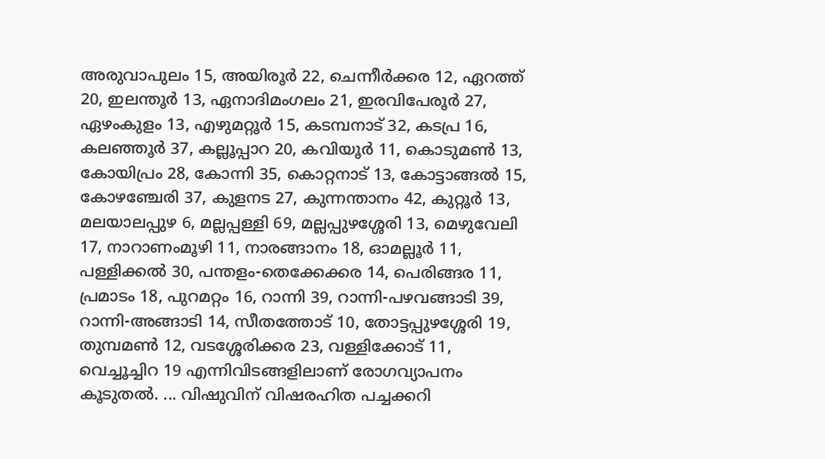അരുവാപുലം 15, അയിരൂര്‍ 22, ചെന്നീര്‍ക്കര 12, ഏറത്ത് 20, ഇലന്തൂര്‍ 13, ഏനാദിമംഗലം 21, ഇരവിപേരൂര്‍ 27, ഏഴംകുളം 13, എഴുമറ്റൂര്‍ 15, കടമ്പനാട് 32, കടപ്ര 16, കലഞ്ഞൂര്‍ 37, കല്ലൂപ്പാറ 20, കവിയൂര്‍ 11, കൊടുമണ്‍ 13, കോയിപ്രം 28, കോന്നി 35, കൊറ്റനാട് 13, കോട്ടാങ്ങല്‍ 15, കോഴഞ്ചേരി 37, കുളനട 27, കുന്നന്താനം 42, കുറ്റൂര്‍ 13, മലയാലപ്പുഴ 6, മല്ലപ്പള്ളി 69, മല്ലപ്പുഴശ്ശേരി 13, മെഴുവേലി 17, നാറാണംമൂഴി 11, നാരങ്ങാനം 18, ഓമല്ലൂര്‍ 11, പള്ളിക്കല്‍ 30, പന്തളം-തെക്കേക്കര 14, പെരിങ്ങര 11, പ്രമാടം 18, പുറമറ്റം 16, റാന്നി 39, റാന്നി-പഴവങ്ങാടി 39, റാന്നി-അങ്ങാടി 14, സീതത്തോട് 10, തോട്ടപ്പുഴശ്ശേരി 19, തുമ്പമണ്‍ 12, വടശ്ശേരിക്കര 23, വള്ളിക്കോട് 11, വെച്ചൂച്ചിറ 19 എന്നിവിടങ്ങളിലാണ് രോഗവ്യാപനം കൂടുതൽ. ... വിഷുവിന് വിഷരഹിത പച്ചക്കറി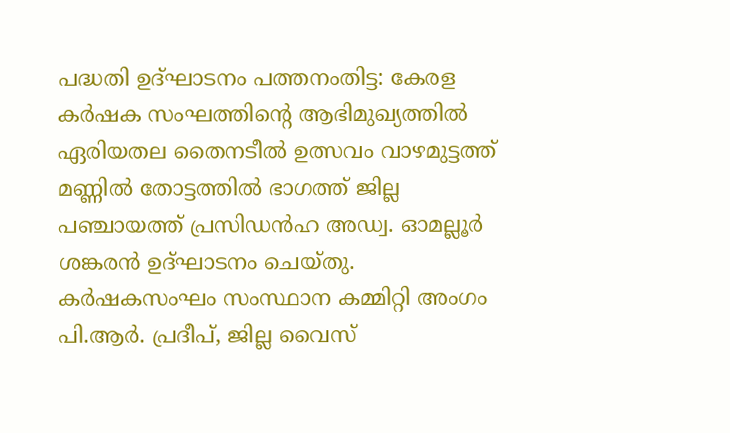പദ്ധതി ഉദ്ഘാടനം പത്തനംതിട്ട: കേരള കർഷക സംഘത്തിന്‍റെ ആഭിമുഖ്യത്തിൽ ഏരിയതല തൈനടീൽ ഉത്സവം വാഴമുട്ടത്ത് മണ്ണിൽ തോട്ടത്തിൽ ഭാഗത്ത് ജില്ല പഞ്ചായത്ത് പ്രസിഡൻഹ അഡ്വ. ഓമല്ലൂർ ശങ്കരൻ ഉദ്ഘാടനം ചെയ്തു. കർഷകസംഘം സംസ്ഥാന കമ്മിറ്റി അംഗം പി.ആർ. പ്രദീപ്, ജില്ല വൈസ്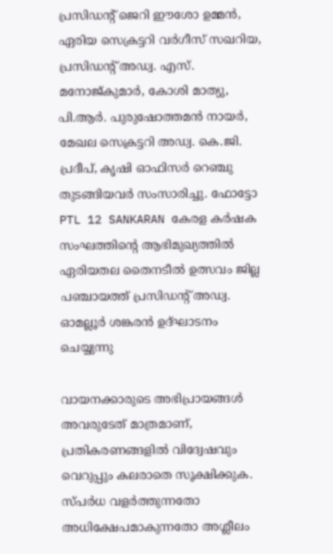പ്രസിഡന്‍റ് ജെറി ഈശോ ഉമ്മൻ, ഏരിയ സെക്രട്ടറി വർഗീസ് സഖറിയ, പ്രസിഡന്‍റ് അഡ്വ. എസ്. മനോജ്കുമാർ, കോശി മാത്യു, പി.ആർ. പുരുഷോത്തമൻ നായർ, മേഖല സെക്രട്ടറി അഡ്വ. കെ.ജി. പ്രദീപ്, കൃഷി ഓഫിസർ റെഞ്ചു തുടങ്ങിയവർ സംസാരിച്ചു. ഫോട്ടോ PTL 12 SANKARAN കേരള കർഷക സംഘത്തിന്‍റെ ആഭിമുഖ്യത്തിൽ ഏരിയതല തൈനടീൽ ഉത്സവം ജില്ല പഞ്ചായത്ത് പ്രസിഡന്‍റ് അഡ്വ. ഓമല്ലൂർ ശങ്കരൻ ഉദ്ഘാടനം ചെയ്യുന്നു

വായനക്കാരുടെ അഭിപ്രായങ്ങള്‍ അവരുടേത് മാത്രമാണ്, പ്രതികരണങ്ങളിൽ വിദ്വേഷവും വെറുപ്പും കലരാതെ സൂക്ഷിക്കുക. സ്പർധ വളർത്തുന്നതോ അധിക്ഷേപമാകുന്നതോ അശ്ലീലം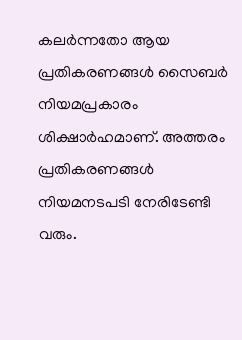കലർന്നതോ ആയ പ്രതികരണങ്ങൾ സൈബർ നിയമപ്രകാരം ശിക്ഷാർഹമാണ്. അത്തരം പ്രതികരണങ്ങൾ നിയമനടപടി നേരിടേണ്ടി വരും.